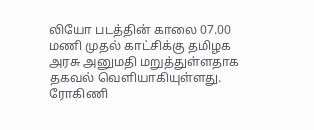லியோ படத்தின் காலை 07.00 மணி முதல் காட்சிக்கு தமிழக அரசு அனுமதி மறுத்துள்ளதாக தகவல் வெளியாகியுள்ளது.
ரோகிணி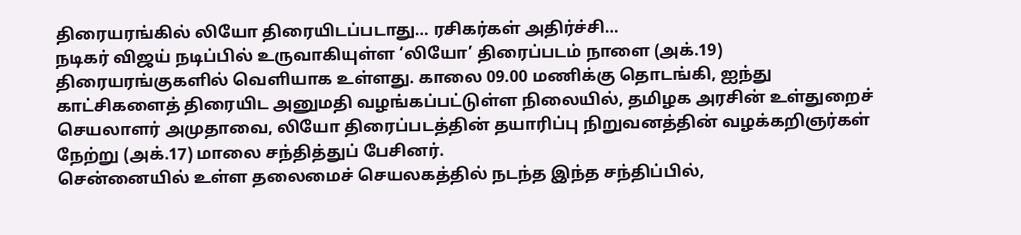திரையரங்கில் லியோ திரையிடப்படாது… ரசிகர்கள் அதிர்ச்சி…
நடிகர் விஜய் நடிப்பில் உருவாகியுள்ள ‘லியோ’ திரைப்படம் நாளை (அக்.19) திரையரங்குகளில் வெளியாக உள்ளது. காலை 09.00 மணிக்கு தொடங்கி, ஐந்து காட்சிகளைத் திரையிட அனுமதி வழங்கப்பட்டுள்ள நிலையில், தமிழக அரசின் உள்துறைச் செயலாளர் அமுதாவை, லியோ திரைப்படத்தின் தயாரிப்பு நிறுவனத்தின் வழக்கறிஞர்கள் நேற்று (அக்.17) மாலை சந்தித்துப் பேசினர்.
சென்னையில் உள்ள தலைமைச் செயலகத்தில் நடந்த இந்த சந்திப்பில்,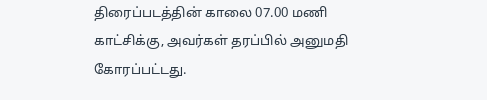திரைப்படத்தின் காலை 07.00 மணி காட்சிக்கு, அவர்கள் தரப்பில் அனுமதி கோரப்பட்டது.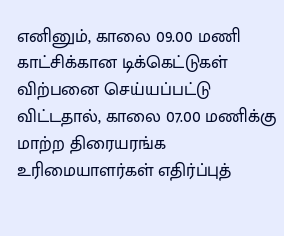எனினும், காலை 09.00 மணி காட்சிக்கான டிக்கெட்டுகள் விற்பனை செய்யப்பட்டு விட்டதால், காலை 07.00 மணிக்கு மாற்ற திரையரங்க உரிமையாளர்கள் எதிர்ப்புத்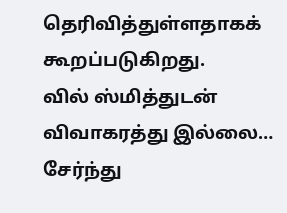தெரிவித்துள்ளதாகக் கூறப்படுகிறது.
வில் ஸ்மித்துடன் விவாகரத்து இல்லை… சேர்ந்து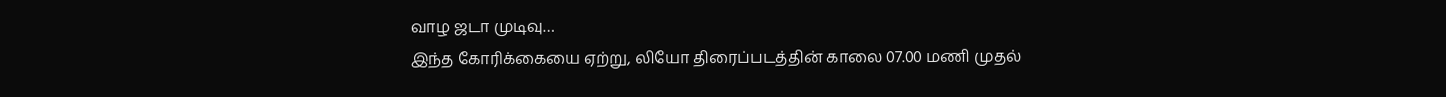வாழ ஜடா முடிவு…
இந்த கோரிக்கையை ஏற்று, லியோ திரைப்படத்தின் காலை 07.00 மணி முதல்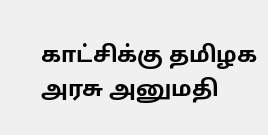காட்சிக்கு தமிழக அரசு அனுமதி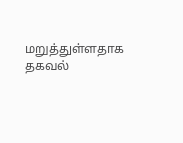மறுத்துள்ளதாக தகவல்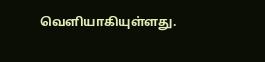வெளியாகியுள்ளது.